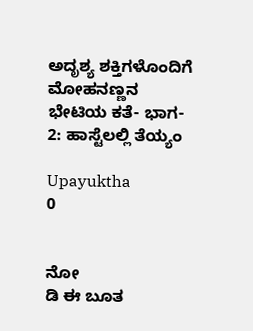ಅದೃಶ್ಯ ಶಕ್ತಿಗಳೊಂದಿಗೆ ಮೋಹನಣ್ಣನ ಭೇಟಿಯ ಕತೆ- ಭಾಗ- 2: ಹಾಸ್ಟೆಲಲ್ಲಿ ತೆಯ್ಯಂ

Upayuktha
0


ನೋ
ಡಿ ಈ ಬೂತ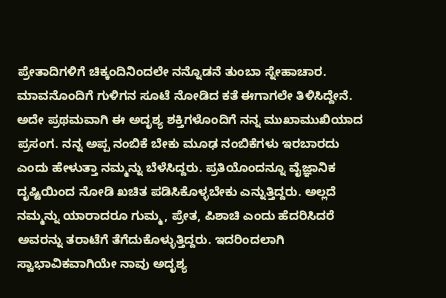ಪ್ರೇತಾದಿಗಳಿಗೆ ಚಿಕ್ಕಂದಿ‌ನಿಂದಲೇ ನನ್ನೊಡನೆ ತುಂಬಾ ಸ್ನೇಹಾಚಾರ. ಮಾವನೊಂದಿಗೆ ಗುಳಿಗನ ಸೂಟೆ ನೋಡಿದ ಕತೆ ಈಗಾಗಲೇ ತಿಳಿಸಿದ್ದೇನೆ. ಅದೇ ಪ್ರಥಮವಾಗಿ ಈ ಅದೃಶ್ಯ ಶಕ್ತಿಗಳೊಂದಿಗೆ ನನ್ನ ಮುಖಾಮುಖಿಯಾದ ಪ್ರಸಂಗ. ನನ್ನ ಅಪ್ಪ ನಂಬಿಕೆ ಬೇಕು ಮೂಢ ನಂಬಿಕೆಗಳು ಇರಬಾರದು ಎಂದು ಹೇಳುತ್ತಾ ನಮ್ಮನ್ನು ಬೆಳೆಸಿದ್ದರು. ಪ್ರತಿಯೊಂದನ್ನೂ ವೈಜ್ಞಾನಿಕ ದೃಷ್ಟಿಯಿಂದ ನೋಡಿ ಖಚಿತ ಪಡಿಸಿಕೊಳ್ಳಬೇಕು ಎನ್ನುತ್ತಿದ್ದರು. ಅಲ್ಲದೆ ನಮ್ಮನ್ನು ಯಾರಾದರೂ ಗುಮ್ಮ, ಪ್ರೇತ, ಪಿಶಾಚಿ ಎಂದು ಹೆದರಿಸಿದರೆ ಅವರನ್ನು ತರಾಟೆಗೆ ತೆಗೆದುಕೊಳ್ಳುತ್ತಿದ್ದರು. ಇದರಿಂದಲಾಗಿ ಸ್ವಾಭಾವಿಕವಾಗಿಯೇ ನಾವು ಅದೃಶ್ಯ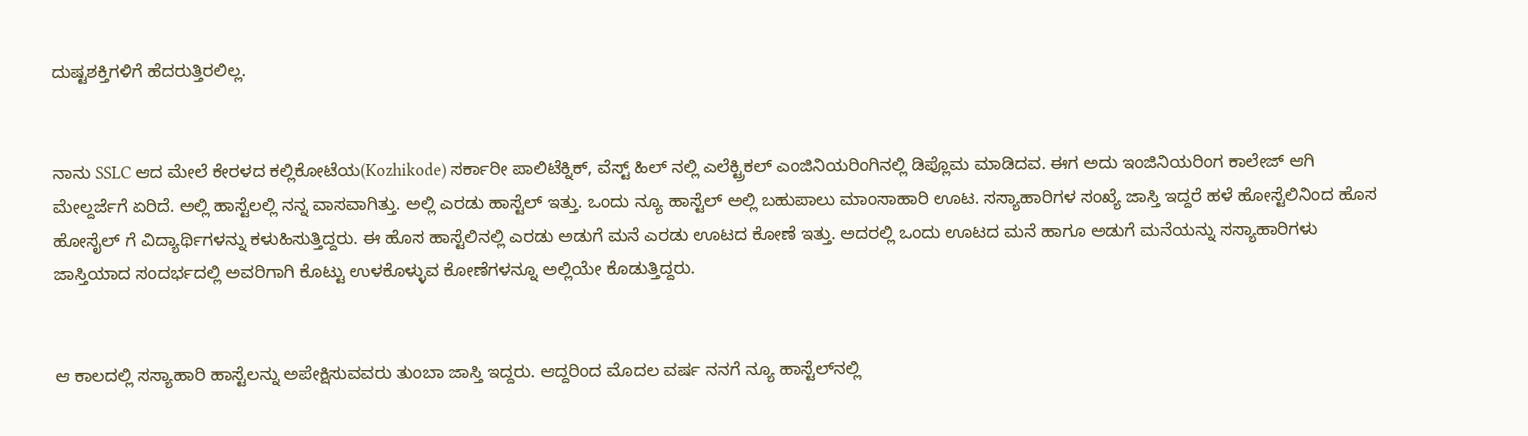ದುಷ್ಟಶಕ್ತಿಗಳಿಗೆ ಹೆದರುತ್ತಿರಲಿಲ್ಲ.


ನಾನು SSLC ಆದ ಮೇಲೆ ಕೇರಳದ ಕಲ್ಲಿಕೋಟೆಯ(Kozhikode) ಸರ್ಕಾರೀ ಪಾಲಿಟೆಕ್ನಿಕ್, ವೆಸ್ಟ್ ಹಿಲ್ ನಲ್ಲಿ ಎಲೆಕ್ಟ್ರಿಕಲ್ ಎಂಜಿನಿಯರಿಂಗಿನಲ್ಲಿ ಡಿಪ್ಲೊಮ ಮಾಡಿದವ. ಈಗ ಅದು ಇಂಜಿನಿಯರಿಂಗ ಕಾಲೇಜ್ ಆಗಿ ಮೇಲ್ದರ್ಜೆಗೆ ಏರಿದೆ. ಅಲ್ಲಿ ಹಾಸ್ಟೆಲಲ್ಲಿ ನನ್ನ ವಾಸವಾಗಿತ್ತು. ಅಲ್ಲಿ ಎರಡು ಹಾಸ್ಟೆಲ್ ಇತ್ತು. ಒಂದು ನ್ಯೂ ಹಾಸ್ಟೆಲ್ ಅಲ್ಲಿ ಬಹುಪಾಲು ಮಾಂಸಾಹಾರಿ ಊಟ. ಸಸ್ಯಾಹಾರಿಗಳ ಸಂಖ್ಯೆ ಜಾಸ್ತಿ ಇದ್ದರೆ ಹಳೆ ಹೋಸ್ಟೆಲಿನಿಂದ ಹೊಸ ಹೋಸೈಲ್ ಗೆ ವಿದ್ಯಾರ್ಥಿಗಳನ್ನು ಕಳುಹಿಸುತ್ತಿದ್ದರು. ಈ ಹೊಸ ಹಾಸ್ಟೆಲಿನಲ್ಲಿ ಎರಡು ಅಡುಗೆ ಮನೆ ಎರಡು ಊಟದ ಕೋಣೆ ಇತ್ತು. ಅದರಲ್ಲಿ ಒಂದು ಊಟದ ಮನೆ ಹಾಗೂ ಅಡುಗೆ ಮನೆಯನ್ನು ಸಸ್ಯಾಹಾರಿಗಳು ಜಾಸ್ತಿಯಾದ ಸಂದರ್ಭದಲ್ಲಿ ಅವರಿಗಾಗಿ ಕೊಟ್ಟು ಉಳಕೊಳ್ಳುವ ಕೋಣೆಗಳನ್ನೂ ಅಲ್ಲಿಯೇ ಕೊಡುತ್ತಿದ್ದರು.


ಆ ಕಾಲದಲ್ಲಿ ಸಸ್ಯಾಹಾರಿ ಹಾಸ್ಟೆಲನ್ನು ಅಪೇಕ್ಷಿಸುವವರು ತುಂಬಾ ಜಾಸ್ತಿ ಇದ್ದರು. ಆದ್ದರಿಂದ ಮೊದಲ ವರ್ಷ ನನಗೆ ನ್ಯೂ ಹಾಸ್ಟೆಲ್‌ನಲ್ಲಿ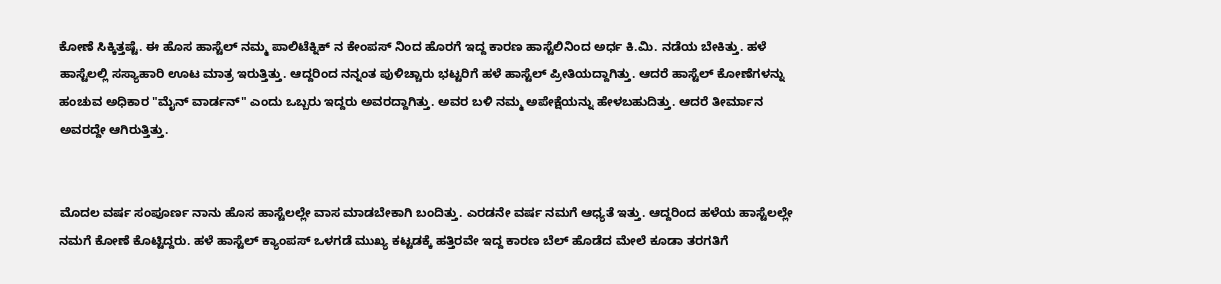ಕೋಣೆ ಸಿಕ್ಕಿತ್ತಷ್ಟೆ. ಈ ಹೊಸ ಹಾಸ್ಟೆಲ್ ನಮ್ಮ ಪಾಲಿಟೆಕ್ನಿಕ್ ನ ಕೇಂಪಸ್ ನಿಂದ ಹೊರಗೆ ಇದ್ದ ಕಾರಣ ಹಾಸ್ಟೆಲಿನಿಂದ ಅರ್ಧ ಕಿ.ಮಿ. ನಡೆಯ ಬೇಕಿತ್ತು. ಹಳೆ ಹಾಸ್ಟೆಲಲ್ಲಿ ಸಸ್ಯಾಹಾರಿ ಊಟ ಮಾತ್ರ ಇರುತ್ತಿತ್ತು. ಆದ್ದರಿಂದ ನನ್ನಂತ ಪುಳಿಚ್ಚಾರು ಭಟ್ಟರಿಗೆ ಹಳೆ ಹಾಸ್ಟೆಲ್ ಪ್ರೀತಿಯದ್ದಾಗಿತ್ತು. ಆದರೆ ಹಾಸ್ಟೆಲ್ ಕೋಣೆಗಳನ್ನು ಹಂಚುವ ಅಧಿಕಾರ "ಮೈನ್ ವಾರ್ಡನ್" ಎಂದು ಒಬ್ಬರು ಇದ್ದರು ಅವರದ್ದಾಗಿತ್ತು. ಅವರ ಬಳಿ ನಮ್ಮ ಅಪೇಕ್ಷೆಯನ್ನು ಹೇಳಬಹುದಿತ್ತು. ಆದರೆ ತೀರ್ಮಾನ ಅವರದ್ದೇ ಆಗಿರುತ್ತಿತ್ತು.


ಮೊದಲ ವರ್ಷ ಸಂಪೂರ್ಣ ನಾನು ಹೊಸ ಹಾಸ್ಟೆಲಲ್ಲೇ ವಾಸ ಮಾಡಬೇಕಾಗಿ ಬಂದಿತ್ತು. ಎರಡನೇ ವರ್ಷ ನಮಗೆ ಆಧ್ಯತೆ ಇತ್ತು. ಆದ್ದರಿಂದ ಹಳೆಯ ಹಾಸ್ಟೆಲಲ್ಲೇ ನಮಗೆ ಕೋಣೆ ಕೊಟ್ಟಿದ್ದರು. ಹಳೆ ಹಾಸ್ಟೆಲ್ ಕ್ಯಾಂಪಸ್ ಒಳಗಡೆ ಮುಖ್ಯ ಕಟ್ಟಡಕ್ಕೆ ಹತ್ತಿರವೇ ಇದ್ದ ಕಾರಣ ಬೆಲ್ ಹೊಡೆದ ಮೇಲೆ ಕೂಡಾ ತರಗತಿಗೆ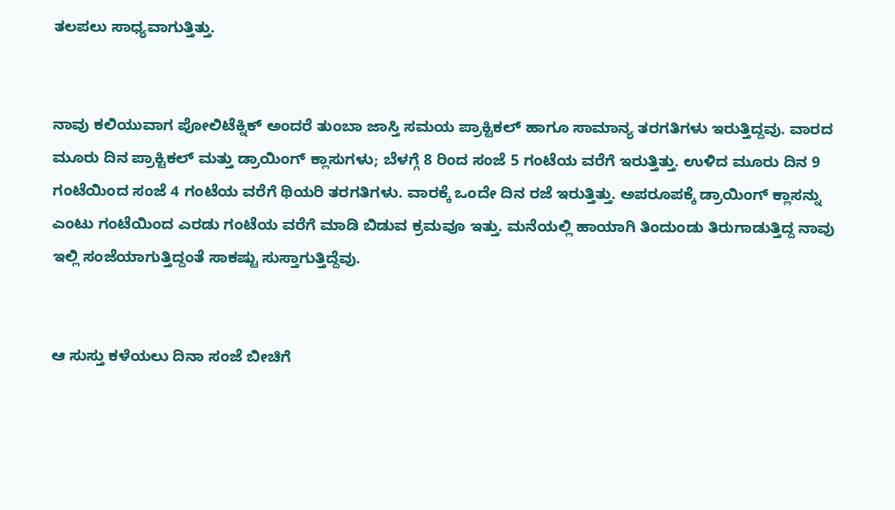ತಲಪಲು ಸಾಧ್ಯವಾಗುತ್ತಿತ್ತು.


ನಾವು ಕಲಿಯುವಾಗ ಪೋಲಿಟೆಕ್ನಿಕ್‌ ಅಂದರೆ ತುಂಬಾ ಜಾಸ್ತಿ ಸಮಯ ಪ್ರಾಕ್ಟಿಕಲ್ ಹಾಗೂ ಸಾಮಾನ್ಯ ತರಗತಿಗಳು ಇರುತ್ತಿದ್ದವು. ವಾರದ ಮೂರು ದಿನ ಪ್ರಾಕ್ಟಿಕಲ್ ಮತ್ತು ಡ್ರಾಯಿಂಗ್ ಕ್ಲಾಸುಗಳು; ಬೆಳಗ್ಗೆ 8 ರಿಂದ ಸಂಜೆ 5 ಗಂಟೆಯ ವರೆಗೆ ಇರುತ್ತಿತ್ತು. ಉಳಿದ ಮೂರು ದಿನ 9 ಗಂಟೆಯಿಂದ ಸಂಜೆ 4 ಗಂಟೆಯ ವರೆಗೆ ಥಿಯರಿ ತರಗತಿಗಳು. ವಾರಕ್ಕೆ ಒಂದೇ ದಿನ ರಜೆ ಇರುತ್ತಿತ್ತು. ಅಪರೂಪಕ್ಕೆ ಡ್ರಾಯಿಂಗ್ ಕ್ಲಾಸನ್ನು ಎಂಟು ಗಂಟೆಯಿಂದ ಎರಡು ಗಂಟೆಯ ವರೆಗೆ ಮಾಡಿ ಬಿಡುವ ಕ್ರಮವೂ ಇತ್ತು. ಮನೆಯಲ್ಲಿ ಹಾಯಾಗಿ ತಿಂದುಂಡು ತಿರುಗಾಡುತ್ತಿದ್ದ ನಾವು ಇಲ್ಲಿ ಸಂಜೆಯಾಗುತ್ತಿದ್ದಂತೆ ಸಾಕಷ್ಟು ಸುಸ್ತಾಗುತ್ತಿದ್ದೆವು.


ಆ ಸುಸ್ತು ಕಳೆಯಲು ದಿನಾ ಸಂಜೆ ಬೀಚಿಗೆ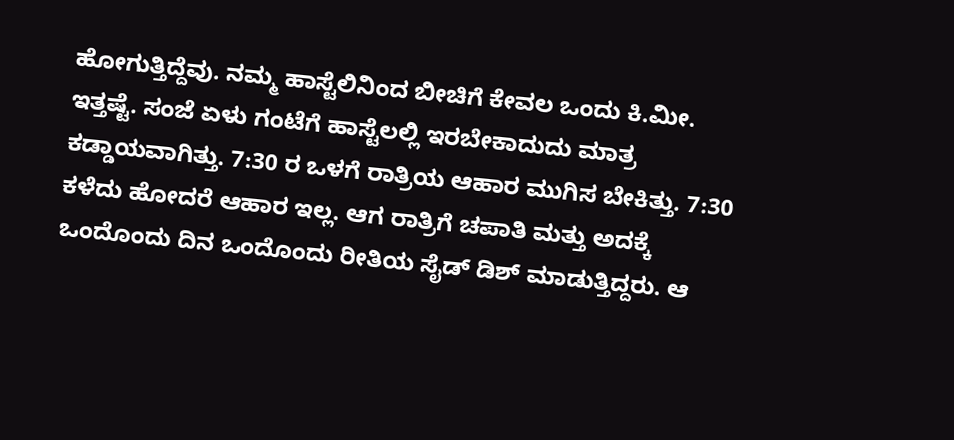ಹೋಗುತ್ತಿದ್ದೆವು. ನಮ್ಮ ಹಾಸ್ಟೆಲಿನಿಂದ ಬೀಚಿಗೆ ಕೇವಲ ಒಂದು ಕಿ.ಮೀ. ಇತ್ತಷ್ಟೆ. ಸಂಜೆ ಏಳು ಗಂಟೆಗೆ ಹಾಸ್ಟೆಲಲ್ಲಿ‌ ಇರಬೇಕಾದುದು ಮಾತ್ರ ಕಡ್ಡಾಯವಾಗಿತ್ತು. 7:30 ರ ಒಳಗೆ ರಾತ್ರಿಯ ಆಹಾರ ಮುಗಿಸ ಬೇಕಿತ್ತು. 7:30 ಕಳೆದು ಹೋದರೆ ಆಹಾರ ಇಲ್ಲ. ಆಗ ರಾತ್ರಿಗೆ ಚಪಾತಿ ಮತ್ತು ಅದಕ್ಕೆ ಒಂದೊಂದು ದಿನ ಒಂದೊಂದು ರೀತಿಯ ಸೈಡ್ ಡಿಶ್ ಮಾಡುತ್ತಿದ್ದರು. ಆ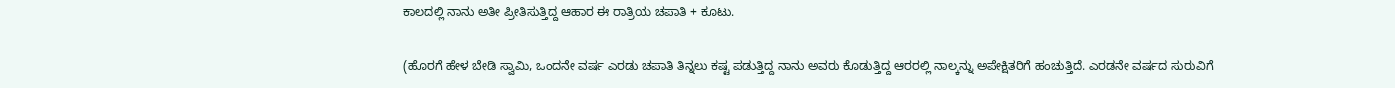ಕಾಲದಲ್ಲಿ ನಾನು ಅತೀ ಪ್ರೀತಿಸುತ್ತಿದ್ದ ಆಹಾರ ಈ ರಾತ್ರಿಯ ಚಪಾತಿ + ಕೂಟು.


(ಹೊರಗೆ ಹೇಳ ಬೇಡಿ ಸ್ವಾಮಿ, ಒಂದನೇ ವರ್ಷ ಎರಡು ಚಪಾತಿ ತಿನ್ನಲು ಕಷ್ಟ ಪಡುತ್ತಿದ್ದ ನಾನು ಅವರು ಕೊಡುತ್ತಿದ್ದ ಆರರಲ್ಲಿ ನಾಲ್ಕನ್ನು ಅಪೇಕ್ಷಿತರಿಗೆ ಹಂಚುತ್ತಿದೆ. ಎರಡನೇ ವರ್ಷದ ಸುರುವಿಗೆ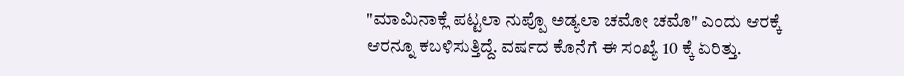"ಮಾಮಿನಾಕ್ಲೆ ಪಟ್ಟಲಾ ನುಪ್ಪೊ ಅಡ್ಯಲಾ ಚಮೋ ಚಮೊ" ಎಂದು ಆರಕ್ಕೆ ಆರನ್ನೂ ಕಬಳಿಸುತ್ತಿದ್ದೆ. ವರ್ಷದ ಕೊನೆಗೆ ಈ ಸಂಖ್ಯೆ 10 ಕ್ಕೆ ಏರಿತ್ತು.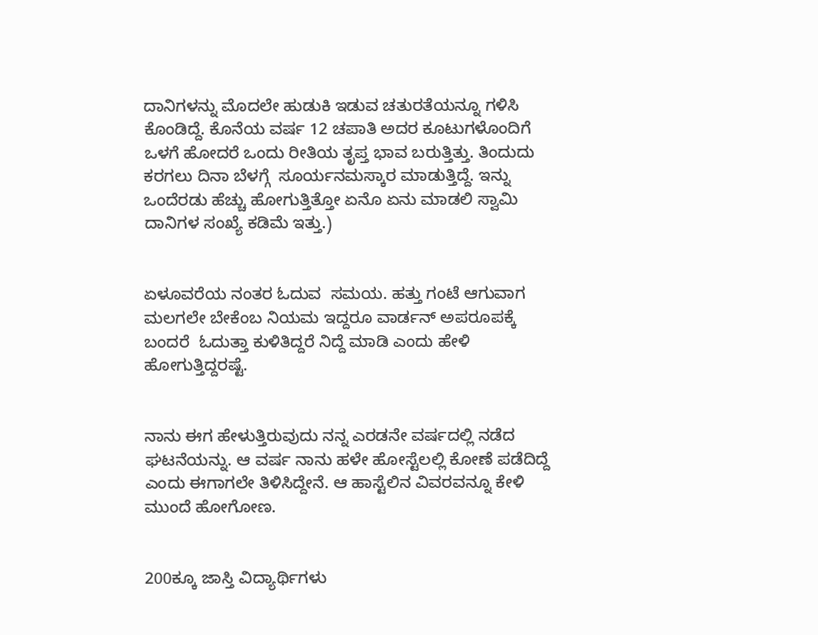ದಾನಿಗಳನ್ನು ಮೊದಲೇ ಹುಡುಕಿ ಇಡುವ ಚತುರತೆಯನ್ನೂ ಗಳಿಸಿ ಕೊಂಡಿದ್ದೆ. ಕೊನೆಯ ವರ್ಷ 12 ಚಪಾತಿ ಅದರ ಕೂಟುಗಳೊಂದಿಗೆ ಒಳಗೆ ಹೋದರೆ ಒಂದು ರೀತಿಯ ತೃಪ್ತ ಭಾವ ಬರುತ್ತಿತ್ತು. ತಿಂದುದು ಕರಗಲು ದಿನಾ ಬೆಳಗ್ಗೆ  ಸೂರ್ಯನಮಸ್ಕಾರ ಮಾಡುತ್ತಿದ್ದೆ. ಇನ್ನು ಒಂದೆರಡು ಹೆಚ್ಚು ಹೋಗುತ್ತಿತ್ತೋ ಏನೊ ಏನು ಮಾಡಲಿ ಸ್ವಾಮಿ ದಾನಿಗಳ ಸಂಖ್ಯೆ ಕಡಿಮೆ ಇತ್ತು.)


ಏಳೂವರೆಯ ನಂತರ ಓದುವ  ಸಮಯ. ಹತ್ತು ಗಂಟೆ ಆಗುವಾಗ ಮಲಗಲೇ ಬೇಕೆಂಬ ನಿಯಮ ಇದ್ದರೂ ವಾರ್ಡನ್ ಅಪರೂಪಕ್ಕೆ ಬಂದರೆ  ಓದುತ್ತಾ ಕುಳಿತಿದ್ದರೆ ನಿದ್ದೆ ಮಾಡಿ ಎಂದು ಹೇಳಿ ಹೋಗುತ್ತಿದ್ದರಷ್ಟೆ.


ನಾನು ಈಗ ಹೇಳುತ್ತಿರುವುದು ನನ್ನ ಎರಡನೇ ವರ್ಷದಲ್ಲಿ ನಡೆದ ಘಟನೆಯನ್ನು. ಆ ವರ್ಷ ನಾನು ಹಳೇ ಹೋಸ್ಟೆಲಲ್ಲಿ ಕೋಣೆ ಪಡೆದಿದ್ದೆ ಎಂದು ಈಗಾಗಲೇ ತಿಳಿಸಿದ್ದೇನೆ. ಆ ಹಾಸ್ಟೆಲಿನ ವಿವರವನ್ನೂ ಕೇಳಿ ಮುಂದೆ ಹೋಗೋಣ.


200ಕ್ಕೂ ಜಾಸ್ತಿ ವಿದ್ಯಾರ್ಥಿಗಳು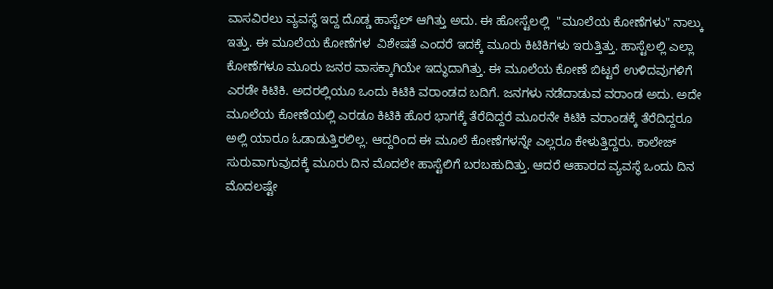ವಾಸವಿರಲು ವ್ಯವಸ್ಥೆ ಇದ್ದ ದೊಡ್ಡ ಹಾಸ್ಟೆಲ್‌ ಆಗಿತ್ತು ಅದು. ಈ ಹೋಸ್ಟೆಲಲ್ಲಿ  "ಮೂಲೆಯ ಕೋಣೆಗಳು" ನಾಲ್ಕು ಇತ್ತು. ಈ ಮೂಲೆಯ ಕೋಣೆಗಳ  ವಿಶೇಷತೆ ಎಂದರೆ ಇದಕ್ಕೆ ಮೂರು ಕಿಟಿಕಿಗಳು ಇರುತ್ತಿತ್ತು. ಹಾಸ್ಟೆಲಲ್ಲಿ ಎಲ್ಲಾ ಕೋಣೆಗಳೂ ಮೂರು ಜನರ ವಾಸಕ್ಕಾಗಿಯೇ ಇದ್ಧುದಾಗಿತ್ತು. ಈ ಮೂಲೆಯ ಕೋಣೆ ಬಿಟ್ಟರೆ ಉಳಿದವುಗಳಿಗೆ ಎರಡೇ ಕಿಟಿಕಿ. ಅದರಲ್ಲಿಯೂ ಒಂದು ಕಿಟಿಕಿ ವರಾಂಡದ ಬದಿಗೆ. ಜನಗಳು ನಡೆದಾಡುವ ವರಾಂಡ ಅದು. ಅದೇ ಮೂಲೆಯ ಕೋಣೆಯಲ್ಲಿ ಎರಡೂ ಕಿಟಿಕಿ ಹೊರ ಭಾಗಕ್ಕೆ ತೆರೆದಿದ್ದರೆ ಮೂರನೇ ಕಿಟಿಕಿ ವರಾಂಡಕ್ಕೆ ತೆರೆದಿದ್ದರೂ ಅಲ್ಲಿ ಯಾರೂ ಓಡಾಡುತ್ತಿರಲಿಲ್ಲ. ಆದ್ದರಿಂದ ಈ ಮೂಲೆ ಕೋಣೆಗಳನ್ನೇ ಎಲ್ಲರೂ ಕೇಳುತ್ತಿದ್ದರು. ಕಾಲೇಜ್ ಸುರುವಾಗುವುದಕ್ಕೆ ಮೂರು ದಿನ ಮೊದಲೇ ಹಾಸ್ಟೆಲಿಗೆ ಬರಬಹುದಿತ್ತು. ಆದರೆ ಆಹಾರದ ವ್ಯವಸ್ಥೆ ಒಂದು ದಿನ ಮೊದಲಷ್ಟೇ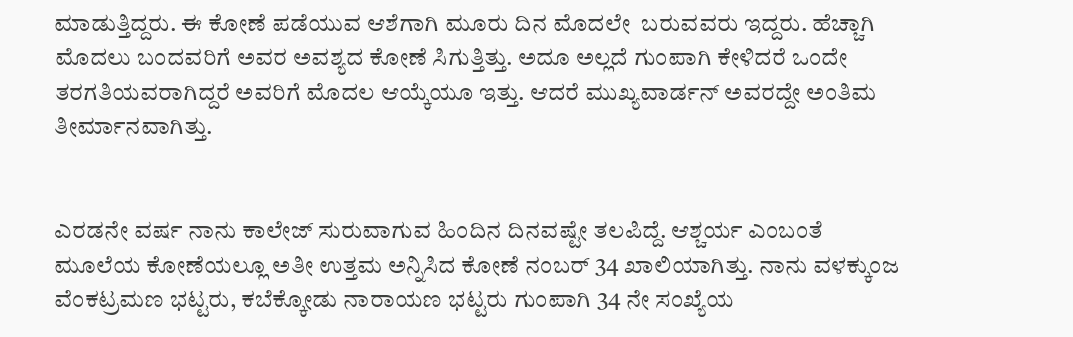ಮಾಡುತ್ತಿದ್ದರು. ಈ ಕೋಣೆ ಪಡೆಯುವ ಆಶೆಗಾಗಿ ಮೂರು ದಿನ ಮೊದಲೇ  ಬರುವವರು ಇದ್ದರು. ಹೆಚ್ಚಾಗಿ ಮೊದಲು ಬಂದವರಿಗೆ ಅವರ ಅವಶ್ಯದ ಕೋಣೆ ಸಿಗುತ್ತಿತ್ತು. ಅದೂ ಅಲ್ಲದೆ ಗುಂಪಾಗಿ ಕೇಳಿದರೆ ಒಂದೇ ತರಗತಿಯವರಾಗಿದ್ದರೆ ಅವರಿಗೆ ಮೊದಲ ಆಯ್ಕೆಯೂ ಇತ್ತು. ಆದರೆ ಮುಖ್ಯವಾರ್ಡನ್ ಅವರದ್ದೇ ಅಂತಿಮ ತೀರ್ಮಾನವಾಗಿತ್ತು.


ಎರಡನೇ ವರ್ಷ ನಾನು ಕಾಲೇಜ್ ಸುರುವಾಗುವ ಹಿಂದಿನ ದಿನವಷ್ಟೇ ತಲಪಿದ್ದೆ. ಆಶ್ಚರ್ಯ ಎಂಬಂತೆ ಮೂಲೆಯ ಕೋಣೆಯಲ್ಲೂ ಅತೀ ಉತ್ತಮ ಅನ್ನಿಸಿದ ಕೋಣೆ ನಂಬರ್ 34 ಖಾಲಿಯಾಗಿತ್ತು. ನಾನು ವಳಕ್ಕುಂಜ ವೆಂಕಟ್ರಮಣ ಭಟ್ಟರು, ಕಬೆಕ್ಕೋಡು ನಾರಾಯಣ ಭಟ್ಟರು ಗುಂಪಾಗಿ 34 ನೇ ಸಂಖ್ಯೆಯ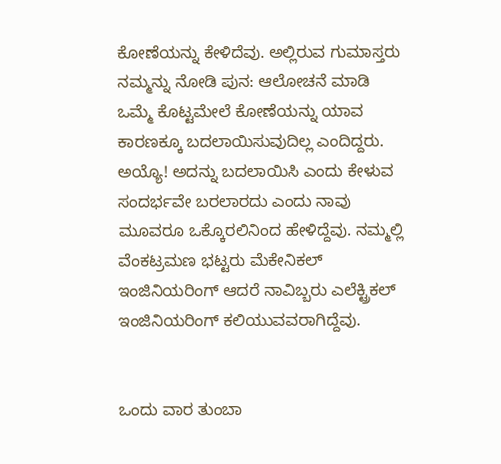ಕೋಣೆಯನ್ನು ಕೇಳಿದೆವು. ಅಲ್ಲಿರುವ ಗುಮಾಸ್ತರು ನಮ್ಮನ್ನು ನೋಡಿ ಪುನ: ಆಲೋಚನೆ ಮಾಡಿ‌ ಒಮ್ಮೆ ಕೊಟ್ಟಮೇಲೆ ಕೋಣೆಯನ್ನು ಯಾವ ಕಾರಣಕ್ಕೂ ಬದಲಾಯಿಸುವುದಿಲ್ಲ ಎಂದಿದ್ದರು. ಅಯ್ಯೊ! ಅದನ್ನು ಬದಲಾಯಿಸಿ ಎಂದು ಕೇಳುವ ಸಂದರ್ಭವೇ ಬರಲಾರದು ಎಂದು ನಾವು ಮೂವರೂ ಒಕ್ಕೊರಲಿನಿಂದ ಹೇಳಿದ್ದೆವು. ನಮ್ಮಲ್ಲಿ ವೆಂಕಟ್ರಮಣ ಭಟ್ಟರು ಮೆಕೇನಿಕಲ್ ಇಂಜಿನಿಯರಿಂಗ್ ಆದರೆ ನಾವಿಬ್ಬರು ಎಲೆಕ್ಟ್ರಿಕಲ್ ಇಂಜಿನಿಯರಿಂಗ್ ಕಲಿಯುವವರಾಗಿದ್ದೆವು.


ಒಂದು ವಾರ ತುಂಬಾ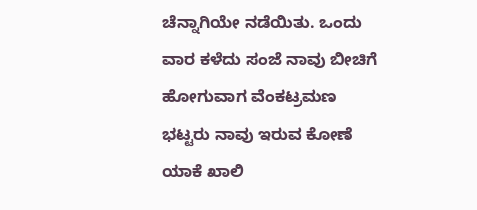ಚೆನ್ನಾಗಿಯೇ ನಡೆಯಿತು. ಒಂದು ವಾರ ಕಳೆದು ಸಂಜೆ ನಾವು ಬೀಚಿಗೆ ಹೋಗುವಾಗ ವೆಂಕಟ್ರಮಣ ಭಟ್ಟರು ನಾವು ಇರುವ ಕೋಣೆ ಯಾಕೆ ಖಾಲಿ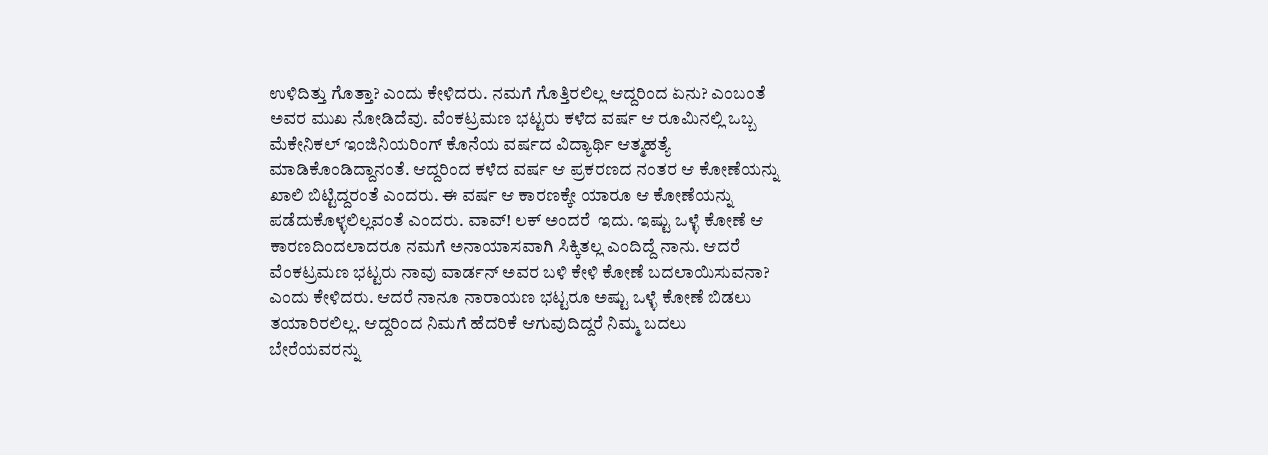ಉಳಿದಿತ್ತು ಗೊತ್ತಾ? ಎಂದು ಕೇಳಿದರು. ನಮಗೆ ಗೊತ್ತಿರಲಿಲ್ಲ ಆದ್ದರಿಂದ ಏನು? ಎಂಬಂತೆ ಅವರ ಮುಖ ನೋಡಿದೆವು. ವೆಂಕಟ್ರಮಣ ಭಟ್ಟರು ಕಳೆದ ವರ್ಷ ಆ ರೂಮಿನಲ್ಲಿ ಒಬ್ಬ ಮೆಕೇನಿಕಲ್ ಇಂಜಿನಿಯರಿಂಗ್ ಕೊನೆಯ ವರ್ಷದ ವಿದ್ಯಾರ್ಥಿ ಆತ್ಮಹತ್ಯೆ ಮಾಡಿಕೊಂಡಿದ್ದಾನಂತೆ. ಆದ್ದರಿಂದ ಕಳೆದ ವರ್ಷ ಆ ಪ್ರಕರಣದ ನಂತರ ಆ ಕೋಣೆಯನ್ನು ಖಾಲಿ ಬಿಟ್ಟಿದ್ದರಂತೆ ಎಂದರು. ಈ ವರ್ಷ ಆ ಕಾರಣಕ್ಕೇ ಯಾರೂ ಆ ಕೋಣೆಯನ್ನು ಪಡೆದುಕೊಳ್ಳಲಿಲ್ಲವಂತೆ ಎಂದರು. ವಾವ್! ಲಕ್ ಅಂದರೆ  ಇದು. ಇಷ್ಟು ಒಳ್ಳೆ ಕೋಣೆ ಆ ಕಾರಣದಿಂದಲಾದರೂ ನಮಗೆ ಅನಾಯಾಸವಾಗಿ ಸಿಕ್ಕಿತಲ್ಲ ಎಂದಿದ್ದೆ ನಾನು. ಆದರೆ ವೆಂಕಟ್ರಮಣ ಭಟ್ಟರು ನಾವು ವಾರ್ಡನ್ ಅವರ ಬಳಿ ಕೇಳಿ ಕೋಣೆ ಬದಲಾಯಿಸುವನಾ? ಎಂದು ಕೇಳಿದರು. ಆದರೆ ನಾನೂ ನಾರಾಯಣ ಭಟ್ಟರೂ ಅಷ್ಟು ಒಳ್ಳೆ ಕೋಣೆ ಬಿಡಲು ತಯಾರಿರಲಿಲ್ಲ. ಆದ್ದರಿಂದ ನಿಮಗೆ ಹೆದರಿಕೆ ಆಗುವುದಿದ್ದರೆ ನಿಮ್ಮ ಬದಲು ಬೇರೆಯವರನ್ನು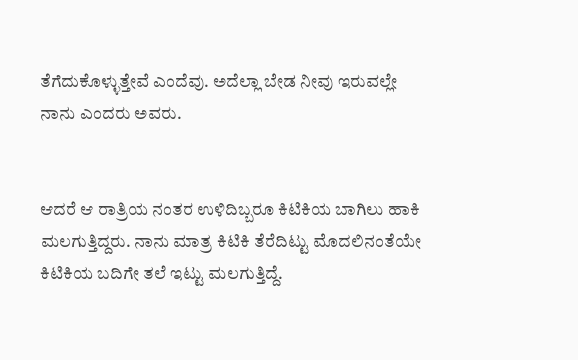ತೆಗೆದುಕೊಳ್ಳುತ್ತೇವೆ ಎಂದೆವು. ಅದೆಲ್ಲಾ ಬೇಡ ನೀವು ಇರುವಲ್ಲೇ ನಾನು ಎಂದರು ಅವರು.


ಆದರೆ ಆ ರಾತ್ರಿಯ ನಂತರ ಉಳಿದಿಬ್ಬರೂ ಕಿಟಿಕಿಯ ಬಾಗಿಲು ಹಾಕಿ ಮಲಗುತ್ತಿದ್ದರು. ನಾನು ಮಾತ್ರ ಕಿಟಿಕಿ‌ ತೆರೆದಿಟ್ಟು ಮೊದಲಿನಂತೆಯೇ ಕಿಟಿಕಿಯ ಬದಿಗೇ ತಲೆ ಇಟ್ಟು ಮಲಗುತ್ತಿದ್ದೆ.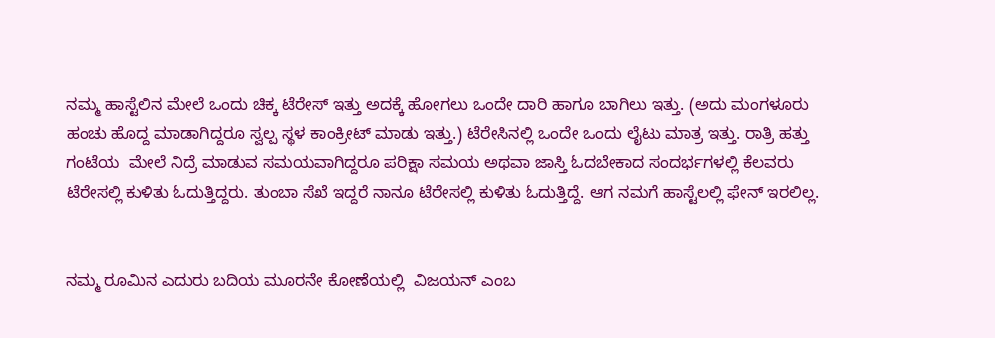ನಮ್ಮ ಹಾಸ್ಟೆಲಿನ ಮೇಲೆ ಒಂದು ಚಿಕ್ಕ ಟೆರೇಸ್ ಇತ್ತು ಅದಕ್ಕೆ ಹೋಗಲು ಒಂದೇ ದಾರಿ ಹಾಗೂ ಬಾಗಿಲು ಇತ್ತು. (ಅದು‌ ಮಂಗಳೂರು ಹಂಚು ಹೊದ್ದ ಮಾಡಾಗಿದ್ದರೂ ಸ್ವಲ್ಪ ಸ್ಥಳ ಕಾಂಕ್ರೀಟ್ ಮಾಡು ಇತ್ತು.) ಟೆರೇಸಿನಲ್ಲಿ‌ ಒಂದೇ ಒಂದು ಲೈಟು ಮಾತ್ರ ಇತ್ತು. ರಾತ್ರಿ ಹತ್ತು ಗಂಟೆಯ  ಮೇಲೆ ನಿದ್ರೆ ಮಾಡುವ ಸಮಯವಾಗಿದ್ದರೂ ಪರಿಕ್ಷಾ ಸಮಯ ಅಥವಾ ಜಾಸ್ತಿ ಓದಬೇಕಾದ ಸಂದರ್ಭಗಳಲ್ಲಿ ಕೆಲವರು ಟೆರೇಸಲ್ಲಿ‌ ಕುಳಿತು ಓದುತ್ತಿದ್ದರು. ತುಂಬಾ ಸೆಖೆ ಇದ್ದರೆ ನಾನೂ ಟೆರೇಸಲ್ಲಿ ಕುಳಿತು ಓದುತ್ತಿದ್ದೆ. ಆಗ ನಮಗೆ ಹಾಸ್ಟೆಲಲ್ಲಿ ಫೇನ್ ಇರಲಿಲ್ಲ.


ನಮ್ಮ ರೂಮಿನ ಎದುರು ಬದಿಯ ಮೂರನೇ ಕೋಣೆಯಲ್ಲಿ  ವಿಜಯನ್ ಎಂಬ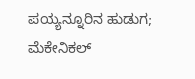ಪಯ್ಯನ್ನೂರಿನ ಹುಡುಗ; ಮೆಕೇನಿಕಲ್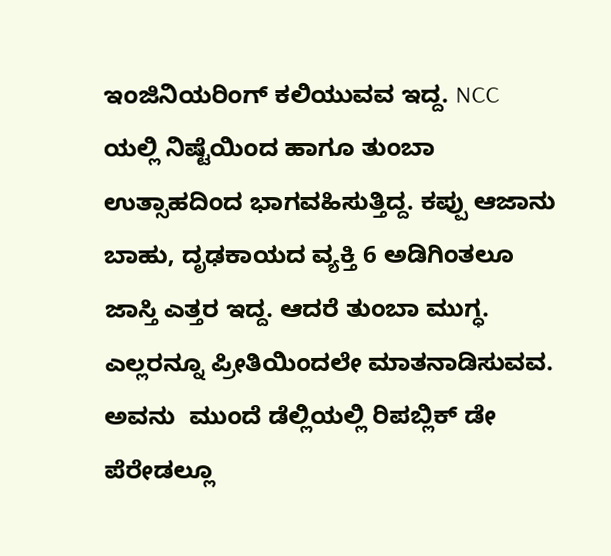ಇಂಜಿನಿಯರಿಂಗ್ ಕಲಿಯುವವ ಇದ್ದ. NCC ಯಲ್ಲಿ ನಿಷ್ಟೆಯಿಂದ ಹಾಗೂ ತುಂಬಾ ಉತ್ಸಾಹದಿಂದ ಭಾಗವಹಿಸುತ್ತಿದ್ದ. ಕಪ್ಪು ಆಜಾನು ಬಾಹು, ದೃಢಕಾಯದ ವ್ಯಕ್ತಿ 6 ಅಡಿಗಿಂತಲೂ ಜಾಸ್ತಿ ಎತ್ತರ ಇದ್ದ. ಆದರೆ ತುಂಬಾ ಮುಗ್ಧ. ಎಲ್ಲರನ್ನೂ ಪ್ರೀತಿಯಿಂದಲೇ ಮಾತನಾಡಿಸುವವ. ಅವನು  ಮುಂದೆ ಡೆಲ್ಲಿಯಲ್ಲಿ ರಿಪಬ್ಲಿಕ್ ಡೇ ಪೆರೇಡಲ್ಲೂ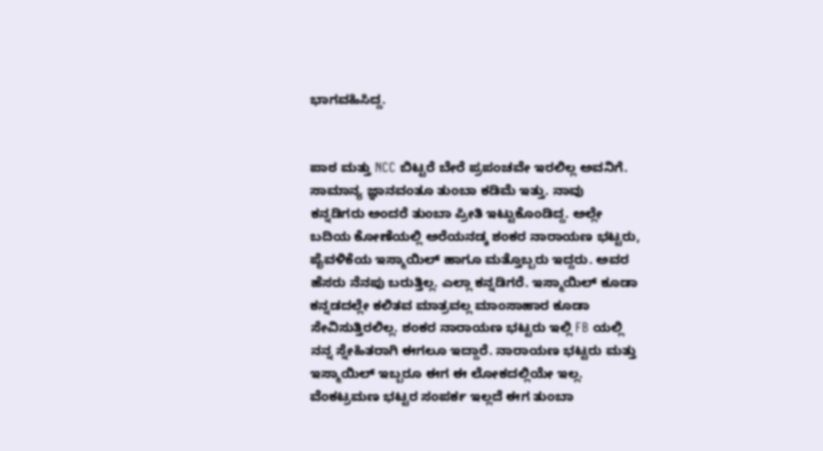ಭಾಗವಹಿಸಿದ್ದ.


ಪಾಠ ಮತ್ತು NCC ಬಿಟ್ಟರೆ ಬೇರೆ ಪ್ರಪಂಚವೇ ಇರಲಿಲ್ಲ ಅವನಿಗೆ. ಸಾಮಾನ್ಯ ಜ್ಞಾನವಂತೂ ತುಂಬಾ ಕಡಿಮೆ ಇತ್ತು. ನಾವು  ಕನ್ನಡಿಗರು ಅಂದರೆ ತುಂಬಾ ಪ್ರೀತಿ ಇಟ್ಟುಕೊಂಡಿದ್ದ. ಅಲ್ಲೇ ಬದಿಯ ಕೋಣೆಯಲ್ಲಿ ಅರೆಯನಡ್ಕ ಶಂಕರ ನಾರಾಯಣ ಭಟ್ಟರು, ಪೈವಳಿಕೆಯ ಇಸ್ಮಾಯಿಲ್ ಹಾಗೂ ಮತ್ತೊಬ್ಬರು ಇದ್ದರು. ಅವರ ಹೆಸರು ನೆನಪು ಬರುತ್ತಿಲ್ಲ. ಎಲ್ಲಾ ಕನ್ನಡಿಗರೆ. ಇಸ್ಮಾಯಿಲ್ ಕೂಡಾ ಕನ್ನಡದಲ್ಲೇ ಕಲಿತವ ಮಾತ್ರವಲ್ಲ ಮಾಂಸಾಹಾರ ಕೂಡಾ ಸೇವಿಸುತ್ತಿರಲಿಲ್ಲ. ಶಂಕರ ನಾರಾಯಣ ಭಟ್ಟರು ಇಲ್ಲಿ FB ಯಲ್ಲಿ ನನ್ನ ಸ್ನೇಹಿತರಾಗಿ ಈಗಲೂ ಇದ್ದಾರೆ. ನಾರಾಯಣ ಭಟ್ಟರು ಮತ್ತು ಇಸ್ಮಾಯಿಲ್ ಇಬ್ಬರೂ ಈಗ ಈ ಲೋಕದಲ್ಲಿಯೇ ಇಲ್ಲ. ವೆಂಕಟ್ರಮಣ ಭಟ್ಟರ ಸಂಪರ್ಕ ಇಲ್ಲದೆ ಈಗ ತುಂಬಾ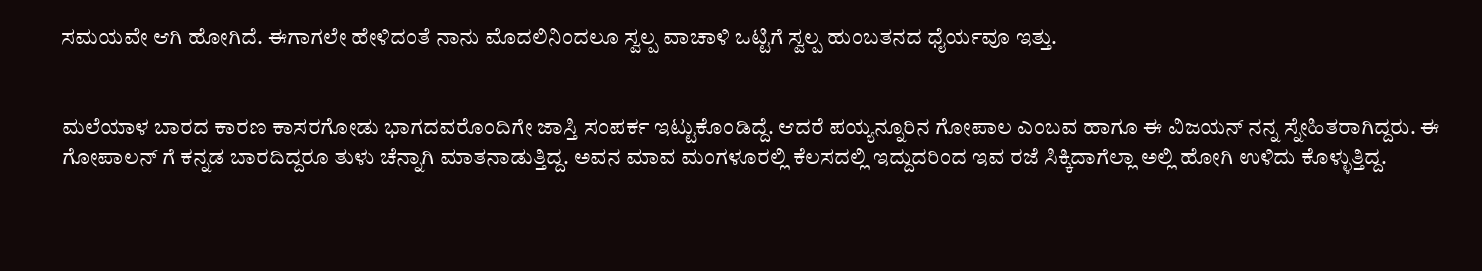ಸಮಯವೇ ಆಗಿ ಹೋಗಿದೆ. ಈಗಾಗಲೇ ಹೇಳಿದಂತೆ ನಾನು ಮೊದಲಿನಿಂದಲೂ ಸ್ವಲ್ಪ ವಾಚಾಳಿ ಒಟ್ಟಿಗೆ ಸ್ವಲ್ಪ ಹುಂಬತನದ ಧೈರ್ಯವೂ ಇತ್ತು.


ಮಲೆಯಾಳ ಬಾರದ ಕಾರಣ ಕಾಸರಗೋಡು ಭಾಗದವರೊಂದಿಗೇ ಜಾಸ್ತಿ ಸಂಪರ್ಕ ಇಟ್ಟುಕೊಂಡಿದ್ದೆ. ಆದರೆ ಪಯ್ಯನ್ನೂರಿನ ಗೋಪಾಲ ಎಂಬವ ಹಾಗೂ ಈ ವಿಜಯನ್ ನನ್ನ ಸ್ನೇಹಿತರಾಗಿದ್ದರು. ಈ ಗೋಪಾಲನ್ ಗೆ ಕನ್ನಡ ಬಾರದಿದ್ದರೂ ತುಳು ಚೆನ್ನಾಗಿ‌ ಮಾತನಾಡುತ್ತಿದ್ದ. ಅವನ ಮಾವ ಮಂಗಳೂರಲ್ಲಿ‌ ಕೆಲಸದಲ್ಲಿ ಇದ್ದುದರಿಂದ ಇವ ರಜೆ ಸಿಕ್ಕಿದಾಗೆಲ್ಲಾ ಅಲ್ಲಿ‌ ಹೋಗಿ‌ ಉಳಿದು ಕೊಳ್ಳುತ್ತಿದ್ದ.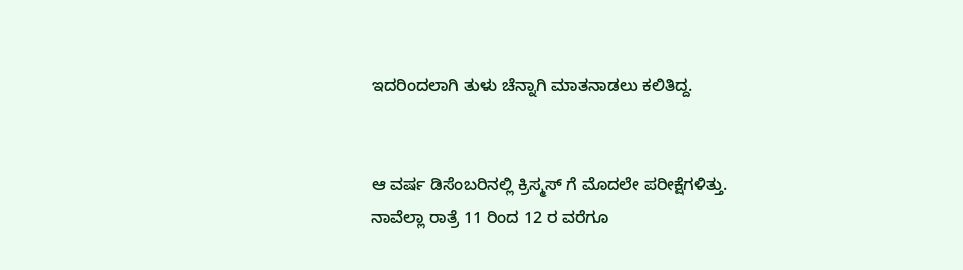ಇದರಿಂದಲಾಗಿ ತುಳು ಚೆನ್ನಾಗಿ‌ ಮಾತನಾಡಲು ಕಲಿತಿದ್ದ.


ಆ ವರ್ಷ ಡಿಸೆಂಬರಿನಲ್ಲಿ ಕ್ರಿಸ್ಮಸ್ ಗೆ ಮೊದಲೇ ಪರೀಕ್ಷೆಗಳಿತ್ತು. ನಾವೆಲ್ಲಾ ರಾತ್ರೆ 11 ರಿಂದ 12 ರ ವರೆಗೂ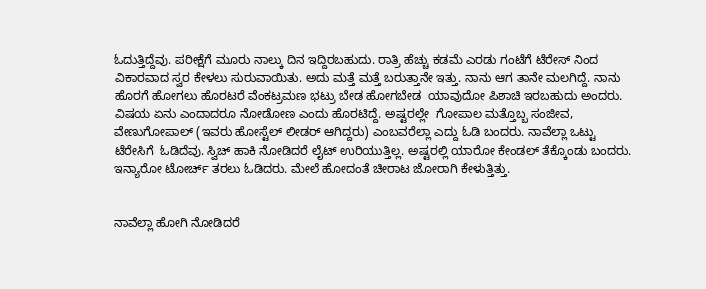ಓದುತ್ತಿದ್ದೆವು. ಪರೀಕ್ಷೆಗೆ ಮೂರು ನಾಲ್ಕು ದಿನ ಇದ್ದಿರಬಹುದು. ರಾತ್ರಿ ಹೆಚ್ಚು ಕಡಮೆ ಎರಡು ಗಂಟೆಗೆ ಟೆರೇಸ್ ನಿಂದ ವಿಕಾರವಾದ ಸ್ವರ ಕೇಳಲು ಸುರುವಾಯಿತು. ಅದು ಮತ್ತೆ ಮತ್ತೆ ಬರುತ್ತಾನೇ ಇತ್ತು. ನಾನು ಆಗ ತಾನೇ ಮಲಗಿದ್ದೆ. ನಾನು ಹೊರಗೆ ಹೋಗಲು ಹೊರಟರೆ ವೆಂಕಟ್ರಮಣ ಭಟ್ರು ಬೇಡ ಹೋಗಬೇಡ  ಯಾವುದೋ ಪಿಶಾಚಿ‌ ಇರಬಹುದು ಅಂದರು. ವಿಷಯ ಏನು ಎಂದಾದರೂ ನೋಡೋಣ ಎಂದು ಹೊರಟಿದ್ದೆ. ಅಷ್ಟರಲ್ಲೇ  ಗೋಪಾಲ ಮತ್ತೊಬ್ಬ ಸಂಜೀವ, ವೇಣುಗೋಪಾಲ್ (ಇವರು ಹೋಸ್ಟೆಲ್ ಲೀಡರ್ ಆಗಿದ್ದರು) ಎಂಬವರೆಲ್ಲಾ ಎದ್ದು ಓಡಿ ಬಂದರು. ನಾವೆಲ್ಲಾ ಒಟ್ಟು ಟೆರೇಸಿಗೆ  ಓಡಿದೆವು. ಸ್ವಿಚ್ ಹಾಕಿ ನೋಡಿದರೆ ಲೈಟ್ ಉರಿಯುತ್ತಿಲ್ಲ. ಅಷ್ಟರಲ್ಲಿ ಯಾರೋ ಕೇಂಡಲ್ ತೆಕ್ಕೊಂಡು ಬಂದರು. ಇನ್ಯಾರೋ ಟೋರ್ಚ್ ತರಲು ಓಡಿದರು. ಮೇಲೆ ಹೋದಂತೆ ಚೀರಾಟ ಜೋರಾಗಿ ಕೇಳುತ್ತಿತ್ತು.


ನಾವೆಲ್ಲಾ ಹೋಗಿ ನೋಡಿದರೆ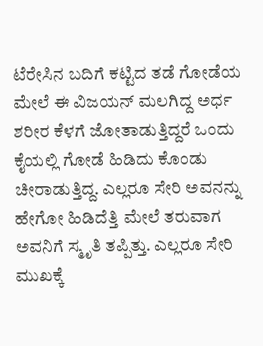ಟೆರೇಸಿನ ಬದಿಗೆ ಕಟ್ಟಿದ ತಡೆ ಗೋಡೆಯ ಮೇಲೆ ಈ ವಿಜಯನ್ ಮಲಗಿದ್ದ ಅರ್ಧ ಶರೀರ ಕೆಳಗೆ ಜೋತಾಡುತ್ತಿದ್ದರೆ ಒಂದು ಕೈಯಲ್ಲಿ ಗೋಡೆ ಹಿಡಿದು ಕೊಂಡು ಚೀರಾಡುತ್ತಿದ್ದ. ಎಲ್ಲರೂ ಸೇರಿ ಅವನನ್ನು ಹೇಗೋ ಹಿಡಿದೆತ್ತಿ ಮೇಲೆ ತರುವಾಗ ಅವನಿಗೆ ಸ್ಮೃತಿ ತಪ್ಪಿತ್ತು. ಎಲ್ಲರೂ ಸೇರಿ ಮುಖಕ್ಕೆ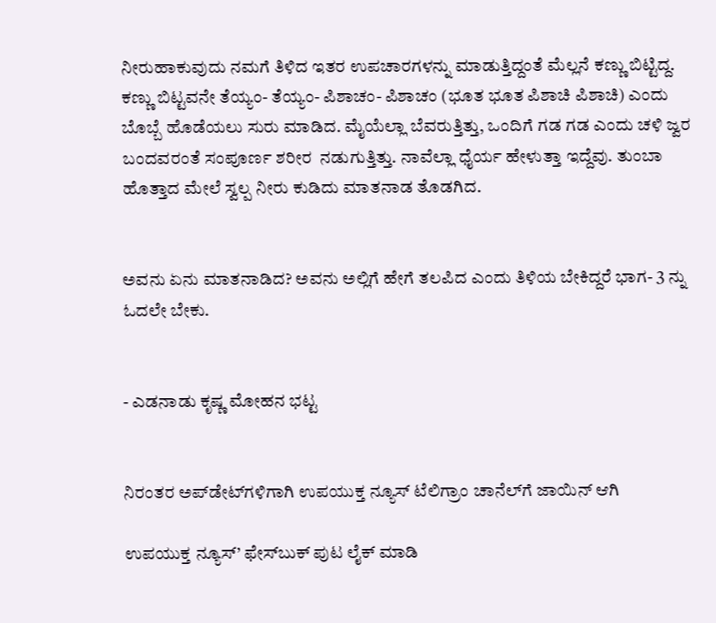ನೀರುಹಾಕುವುದು ನಮಗೆ ತಿಳಿದ ಇತರ ಉಪಚಾರಗಳನ್ನು ಮಾಡುತ್ತಿದ್ದಂತೆ ಮೆಲ್ಲನೆ ಕಣ್ಣು ಬಿಟ್ಟಿದ್ದ. ಕಣ್ಣು ಬಿಟ್ಟವನೇ ತೆಯ್ಯಂ- ತೆಯ್ಯಂ- ಪಿಶಾಚಂ- ಪಿಶಾಚಂ (ಭೂತ ಭೂತ ಪಿಶಾಚಿ ಪಿಶಾಚಿ) ಎಂದು ಬೊಬ್ಬೆ ಹೊಡೆಯಲು ಸುರು ಮಾಡಿದ. ಮೈಯೆಲ್ಲಾ ಬೆವರುತ್ತಿತ್ತು, ಒಂದಿಗೆ ಗಡ ಗಡ ಎಂದು ಚಳಿ ಜ್ವರ ಬಂದವರಂತೆ ಸಂಪೂರ್ಣ ಶರೀರ  ನಡುಗುತ್ತಿತ್ತು. ನಾವೆಲ್ಲಾ ಧೈರ್ಯ ಹೇಳುತ್ತಾ ಇದ್ದೆವು. ತುಂಬಾ ಹೊತ್ತಾದ ಮೇಲೆ ಸ್ವಲ್ಪ ನೀರು ಕುಡಿದು ಮಾತನಾಡ ತೊಡಗಿದ.


ಅವನು ಏನು‌ ಮಾತನಾಡಿದ? ಅವನು ಅಲ್ಲಿಗೆ ಹೇಗೆ ತಲಪಿದ ಎಂದು ತಿಳಿಯ ಬೇಕಿದ್ದರೆ ಭಾಗ- 3 ನ್ನು ಓದಲೇ ಬೇಕು.


- ಎಡನಾಡು ಕೃಷ್ಣ ಮೋಹನ ಭಟ್ಟ


ನಿರಂತರ ಅಪ್‌ಡೇಟ್‌ಗಳಿಗಾಗಿ ಉಪಯುಕ್ತ ನ್ಯೂಸ್‌ ಟೆಲಿಗ್ರಾಂ ಚಾನೆಲ್‌ಗೆ ಜಾಯಿನ್‌ ಆಗಿ

ಉಪಯುಕ್ತ ನ್ಯೂಸ್‌’ ಫೇಸ್‌ಬುಕ್ ಪುಟ ಲೈಕ್ ಮಾಡಿ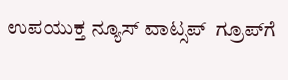ಉಪಯುಕ್ತ ನ್ಯೂಸ್‌ ವಾಟ್ಸಪ್‌  ಗ್ರೂಪ್‌ಗೆ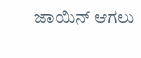ಜಾಯಿನ್ ಆಗಲು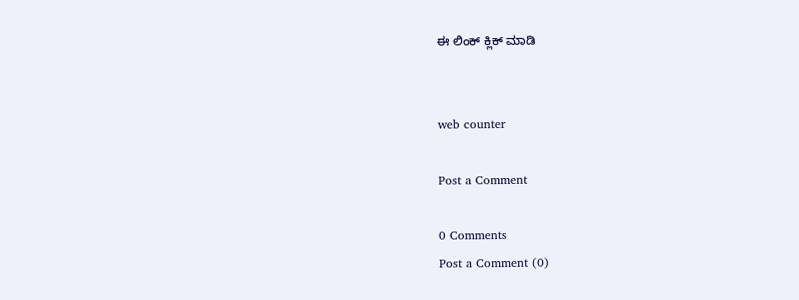ಈ ಲಿಂಕ್ ಕ್ಲಿಕ್ ಮಾಡಿ


web counter

Post a Comment

0 Comments
Post a Comment (0)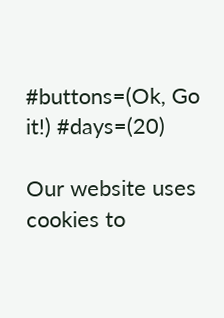#buttons=(Ok, Go it!) #days=(20)

Our website uses cookies to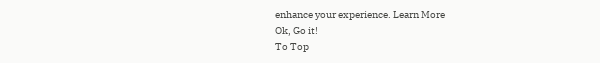enhance your experience. Learn More
Ok, Go it!
To Top